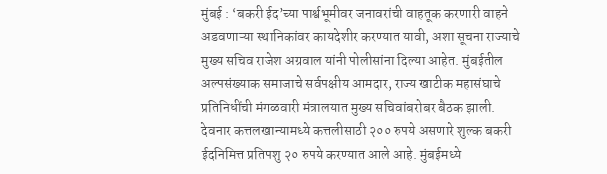मुंबई : ‘बकरी ईद’च्या पार्श्वभूमीवर जनावरांची वाहतूक करणारी वाहने अडवणाऱ्या स्थानिकांवर कायदेशीर करण्यात यावी, अशा सूचना राज्याचे मुख्य सचिव राजेश अग्रवाल यांनी पोलीसांना दिल्या आहेत. मुंबईतील अल्पसंख्याक समाजाचे सर्वपक्षीय आमदार, राज्य खाटीक महासंघाचे प्रतिनिधींची मंगळवारी मंत्रालयात मुख्य सचिवांबरोबर बैठक झाली.
देवनार कत्तलखान्यामध्ये कत्तलीसाठी २०० रुपये असणारे शुल्क बकरी ईदनिमित्त प्रतिपशु २० रुपये करण्यात आले आहे. मुंबईमध्ये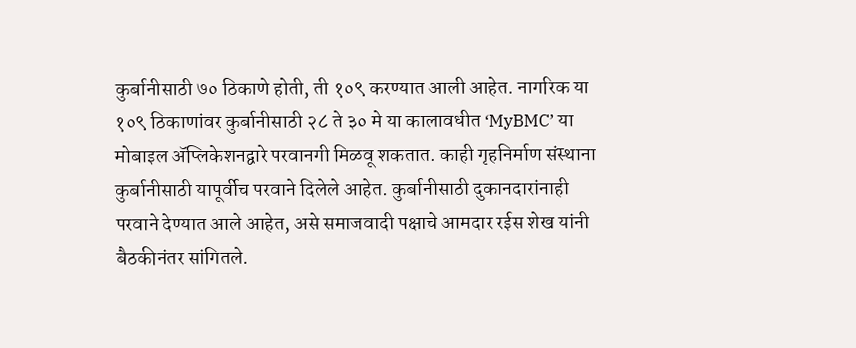कुर्बानीसाठी ७० ठिकाणे होती, ती १०९ करण्यात आली आहेत. नागरिक या १०९ ठिकाणांवर कुर्बानीसाठी २८ ते ३० मे या कालावधीत ‘MyBMC’ या मोबाइल ॲप्लिकेशनद्वारे परवानगी मिळवू शकतात. काही गृहनिर्माण संस्थाना कुर्बानीसाठी यापूर्वीच परवाने दिलेले आहेत. कुर्बानीसाठी दुकानदारांनाही परवाने देण्यात आले आहेत, असे समाजवादी पक्षाचे आमदार रईस शेख यांनी बैठकीनंतर सांगितले.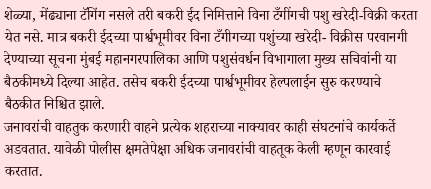शेळ्या, मेंढ्याना टॅगिंग नसले तरी बकरी ईद निमित्ताने विना टँगींगची पशु खरेदी-विक्री करता येत नसे. मात्र बकरी ईदच्या पार्श्वभूमीवर विना टँगीगच्या पशुंच्या खरेदी- विक्रीस परवानगी देण्याच्या सूचना मुंबई महानगरपालिका आणि पशुसंवर्धन विभागाला मुख्य सचिवांनी या बैठकीमध्ये दिल्या आहेत. तसेच बकरी ईदच्या पार्श्वभूमीवर हेल्पलाईन सुरु करण्याचे बैठकीत निश्चित झाले.
जनावरांची वाहतुक करणारी वाहने प्रत्येक शहराच्या नाक्यावर काही संघटनांचे कार्यकर्ते अडवतात. यावेळी पोलीस क्षमतेपेक्षा अधिक जनावरांची वाहतूक केली म्हणून कारवाई करतात.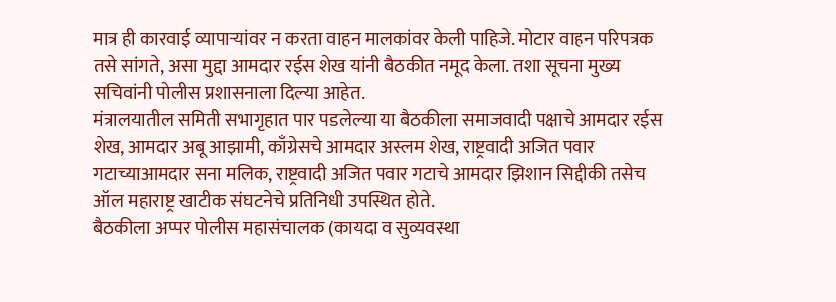मात्र ही कारवाई व्यापाऱ्यांवर न करता वाहन मालकांवर केली पाहिजे. मोटार वाहन परिपत्रक तसे सांगते, असा मुद्दा आमदार रईस शेख यांनी बैठकीत नमूद केला. तशा सूचना मुख्य सचिवांनी पोलीस प्रशासनाला दिल्या आहेत.
मंत्रालयातील समिती सभागृहात पार पडलेल्या या बैठकीला समाजवादी पक्षाचे आमदार रईस शेख, आमदार अबू आझामी, काँग्रेसचे आमदार अस्लम शेख, राष्ट्रवादी अजित पवार गटाच्याआमदार सना मलिक, राष्ट्रवादी अजित पवार गटाचे आमदार झिशान सिद्दीकी तसेच ऑल महाराष्ट्र खाटीक संघटनेचे प्रतिनिधी उपस्थित होते.
बैठकीला अप्पर पोलीस महासंचालक (कायदा व सुव्यवस्था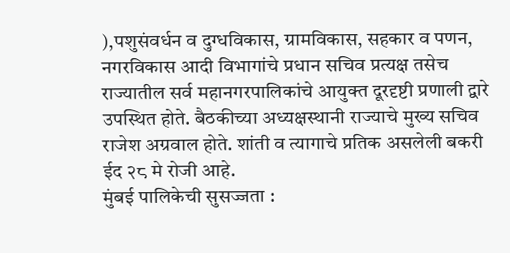),पशुसंवर्धन व दुग्धविकास, ग्रामविकास, सहकार व पणन, नगरविकास आदी विभागांचे प्रधान सचिव प्रत्यक्ष तसेच राज्यातील सर्व महानगरपालिकांचे आयुक्त दूरदृष्टी प्रणाली द्वारे उपस्थित होते. बैठकीच्या अध्यक्षस्थानी राज्याचे मुख्य सचिव राजेश अग्रवाल होते. शांती व त्यागाचे प्रतिक असलेली बकरी ईद २८ मे रोजी आहे.
मुंबई पालिकेची सुसज्जता :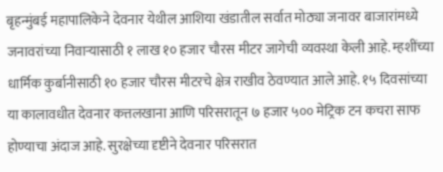बृहन्मुंबई महापालिकेने देवनार येथील आशिया खंडातील सर्वात मोठ्या जनावर बाजारांमध्ये जनावरांच्या निवाऱ्यासाठी १ लाख १० हजार चौरस मीटर जागेची व्यवस्था केली आहे. म्हशींच्या धार्मिक कुर्बानीसाठी १० हजार चौरस मीटरचे क्षेत्र राखीव ठेवण्यात आले आहे. १५ दिवसांच्या या कालावधीत देवनार कत्तलखाना आणि परिसरातून ७ हजार ५०० मेट्रिक टन कचरा साफ होण्याचा अंदाज आहे. सुरक्षेच्या दृष्टीने देवनार परिसरात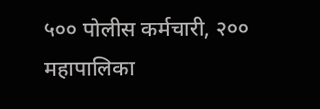५०० पोलीस कर्मचारी, २०० महापालिका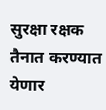सुरक्षा रक्षक तैनात करण्यात येणार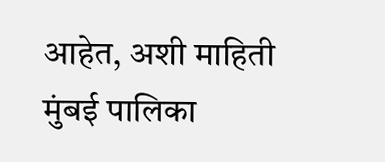आहेत, अशी माहिती मुंबई पालिका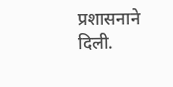प्रशासनाने दिली.